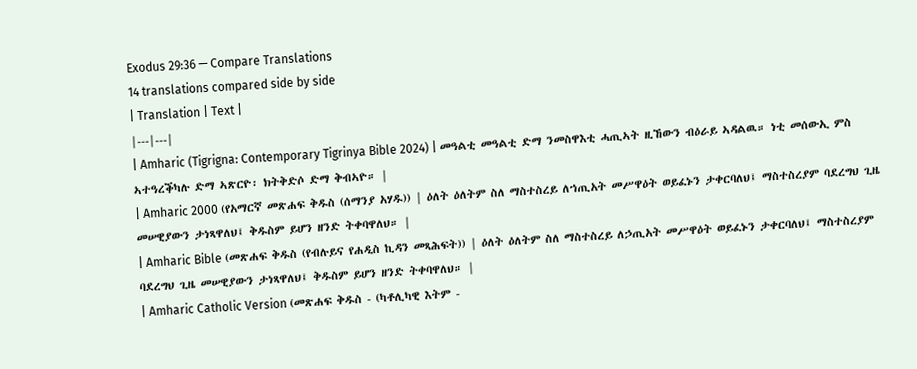Exodus 29:36 — Compare Translations
14 translations compared side by side
| Translation | Text |
|---|---|
| Amharic (Tigrigna: Contemporary Tigrinya Bible 2024) | መዓልቲ መዓልቲ ድማ ንመስዋእቲ ሓጢኣት ዚኸውን ብዕራይ ኣዳልዉ። ነቲ መሰውኢ ምስ ኣተዓረቕካሉ ድማ ኣጽርዮ፡ ክትቅድሶ ድማ ቅብኣዮ። |
| Amharic 2000 (የአማርኛ መጽሐፍ ቅዱስ (ሰማንያ አሃዱ)) | ዕለት ዕለትም ስለ ማስተስረይ ለኀጢአት መሥዋዕት ወይፈኑን ታቀርባለህ፤ ማስተስረያም ባደረግህ ጊዜ መሠዊያውን ታነጻዋለህ፤ ቅዱስም ይሆን ዘንድ ትቀባዋለህ። |
| Amharic Bible (መጽሐፍ ቅዱስ (የብሉይና የሐዲስ ኪዳን መጻሕፍት)) | ዕለት ዕለትም ስለ ማስተስረይ ለኃጢአት መሥዋዕት ወይፈኑን ታቀርባለህ፤ ማስተስረያም ባደረግህ ጊዜ መሠዊያውን ታነጻዋለህ፤ ቅዱስም ይሆን ዘንድ ትቀባዋለህ። |
| Amharic Catholic Version (መጽሐፍ ቅዱስ - (ካቶሊካዊ እትም -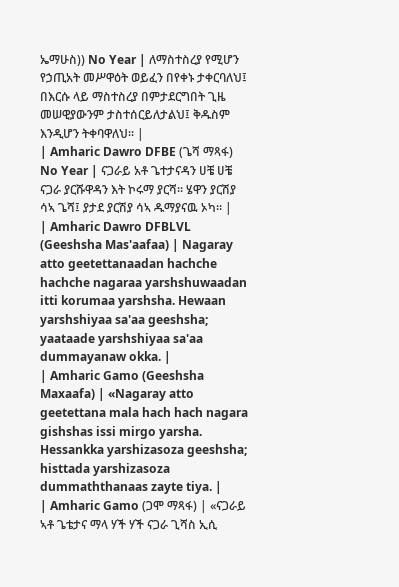ኤማሁስ)) No Year | ለማስተስረያ የሚሆን የኃጢአት መሥዋዕት ወይፈን በየቀኑ ታቀርባለህ፤ በእርሱ ላይ ማስተስረያ በምታደርግበት ጊዜ መሠዊያውንም ታስተሰርይለታልህ፤ ቅዱስም እንዲሆን ትቀባዋለህ። |
| Amharic Dawro DFBE (ጌሻ ማጻፋ) No Year | ናጋራይ አቶ ጌተታናዳን ሀቼ ሀቼ ናጋራ ያርሹዋዳን እት ኮሩማ ያርሻ። ሄዋን ያርሽያ ሳኣ ጌሻ፤ ያታደ ያርሽያ ሳኣ ዱማያናዉ ኦካ። |
| Amharic Dawro DFBLVL (Geeshsha Mas'aafaa) | Nagaray atto geetettanaadan hachche hachche nagaraa yarshshuwaadan itti korumaa yarshsha. Hewaan yarshshiyaa sa'aa geeshsha; yaataade yarshshiyaa sa'aa dummayanaw okka. |
| Amharic Gamo (Geeshsha Maxaafa) | «Nagaray atto geetettana mala hach hach nagara gishshas issi mirgo yarsha. Hessankka yarshizasoza geeshsha; histtada yarshizasoza dummaththanaas zayte tiya. |
| Amharic Gamo (ጋሞ ማጻፋ) | «ናጋራይ ኣቶ ጌቴታና ማላ ሃች ሃች ናጋራ ጊሻስ ኢሲ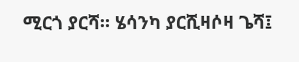ሚርጎ ያርሻ። ሄሳንካ ያርሺዛሶዛ ጌሻ፤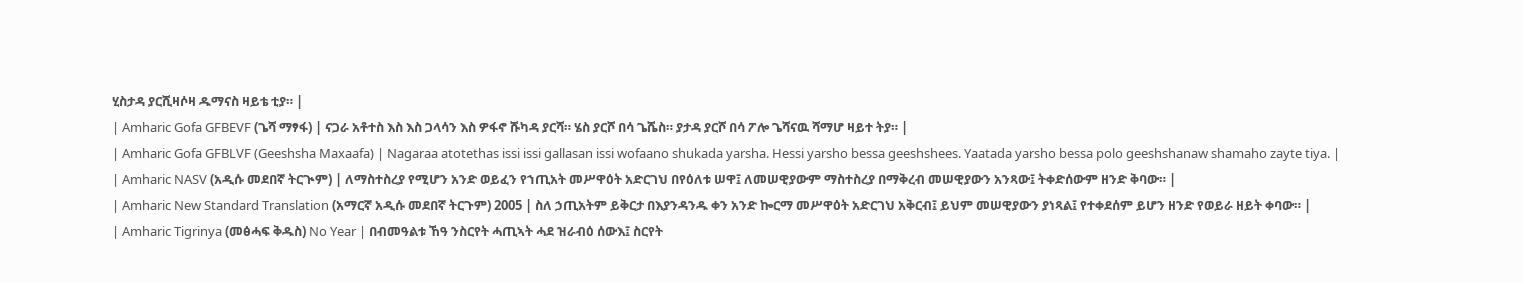ሂስታዳ ያርሺዛሶዛ ዱማናስ ዛይቴ ቲያ። |
| Amharic Gofa GFBEVF (ጌሻ ማፃፋ) | ናጋራ አቶተስ እስ እስ ጋላሳን እስ ዎፋኖ ሹካዳ ያርሻ። ሄስ ያርሾ በሳ ጌሼስ። ያታዳ ያርሾ በሳ ፖሎ ጌሻናዉ ሻማሆ ዛይተ ትያ። |
| Amharic Gofa GFBLVF (Geeshsha Maxaafa) | Nagaraa atotethas issi issi gallasan issi wofaano shukada yarsha. Hessi yarsho bessa geeshshees. Yaatada yarsho bessa polo geeshshanaw shamaho zayte tiya. |
| Amharic NASV (አዲሱ መደበኛ ትርጒም) | ለማስተስረያ የሚሆን አንድ ወይፈን የኀጢአት መሥዋዕት አድርገህ በየዕለቱ ሠዋ፤ ለመሠዊያውም ማስተስረያ በማቅረብ መሠዊያውን አንጻው፤ ትቀድሰውም ዘንድ ቅባው። |
| Amharic New Standard Translation (አማርኛ አዲሱ መደበኛ ትርጉም) 2005 | ስለ ኃጢአትም ይቅርታ በእያንዳንዱ ቀን አንድ ኰርማ መሥዋዕት አድርገህ አቅርብ፤ ይህም መሠዊያውን ያነጻል፤ የተቀደሰም ይሆን ዘንድ የወይራ ዘይት ቀባው። |
| Amharic Tigrinya (መፅሓፍ ቅዱስ) No Year | በብመዓልቱ ኸዓ ንስርየት ሓጢኣት ሓደ ዝራብዕ ሰውእ፤ ስርየት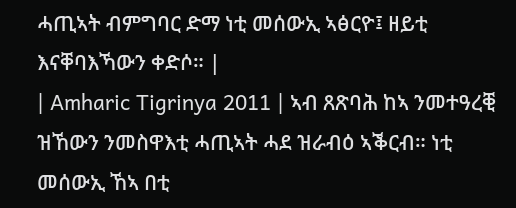ሓጢኣት ብምግባር ድማ ነቲ መሰውኢ ኣፅርዮ፤ ዘይቲ እናቐባእኻውን ቀድሶ። |
| Amharic Tigrinya 2011 | ኣብ ጸጽባሕ ከኣ ንመተዓረቒ ዝኸውን ንመስዋእቲ ሓጢኣት ሓደ ዝራብዕ ኣቕርብ። ነቲ መሰውኢ ኸኣ በቲ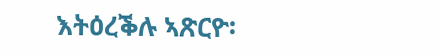እትዕረቕሉ ኣጽርዮ፡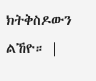ክትቅስዶውን ልኸዮ። |